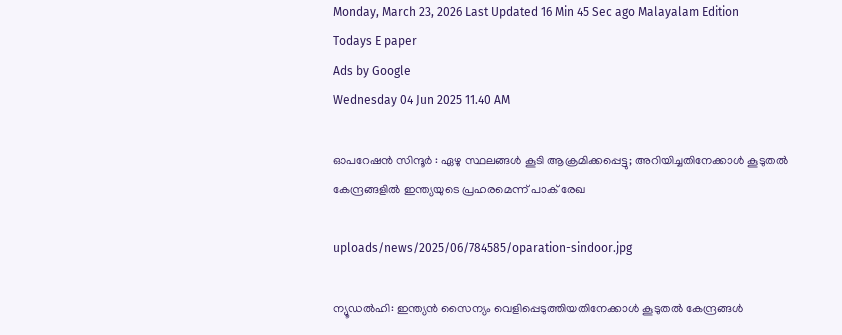Monday, March 23, 2026 Last Updated 16 Min 45 Sec ago Malayalam Edition
Todays E paper
Ads by Google
Wednesday 04 Jun 2025 11.40 AM

ഓപറേഷന്‍ സിന്ദൂര്‍ : ഏഴു സ്ഥലങ്ങള്‍ കൂടി ആക്രമിക്കപ്പെട്ടു; അറിയിച്ചതിനേക്കാള്‍ കൂടുതല്‍ കേന്ദ്രങ്ങളില്‍ ഇന്ത്യയുടെ പ്രഹരമെന്ന് പാക് രേഖ

uploads/news/2025/06/784585/oparation-sindoor.jpg

ന്യൂഡല്‍ഹി: ഇന്ത്യന്‍ സൈന്യം വെളിപ്പെടുത്തിയതിനേക്കാള്‍ കൂടുതല്‍ കേന്ദ്രങ്ങള്‍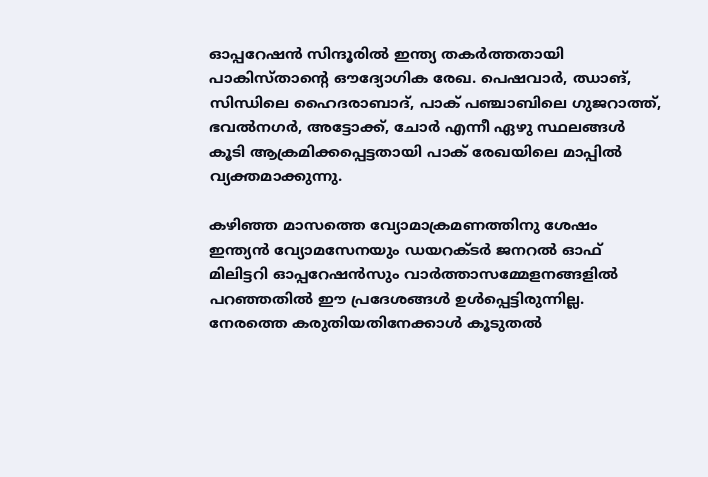ഓപ്പറേഷന്‍ സിന്ദൂരില്‍ ഇന്ത്യ തകര്‍ത്തതായി പാകിസ്താന്റെ ഔദ്യോഗിക രേഖ. പെഷവാര്‍, ഝാങ്, സിന്ധിലെ ഹൈദരാബാദ്, പാക് പഞ്ചാബിലെ ഗുജറാത്ത്, ഭവല്‍നഗര്‍, അട്ടോക്ക്, ചോര്‍ എന്നീ ഏഴു സ്ഥലങ്ങള്‍ കൂടി ആക്രമിക്കപ്പെട്ടതായി പാക് രേഖയിലെ മാപ്പില്‍ വ്യക്തമാക്കുന്നു.

കഴിഞ്ഞ മാസത്തെ വ്യോമാക്രമണത്തിനു ശേഷം ഇന്ത്യന്‍ വ്യോമസേനയും ഡയറക്ടര്‍ ജനറല്‍ ഓഫ് മിലിട്ടറി ഓപ്പറേഷന്‍സും വാര്‍ത്താസമ്മേളനങ്ങളില്‍ പറഞ്ഞതില്‍ ഈ പ്രദേശങ്ങള്‍ ഉള്‍പ്പെട്ടിരുന്നില്ല. നേരത്തെ കരുതിയതിനേക്കാള്‍ കൂടുതല്‍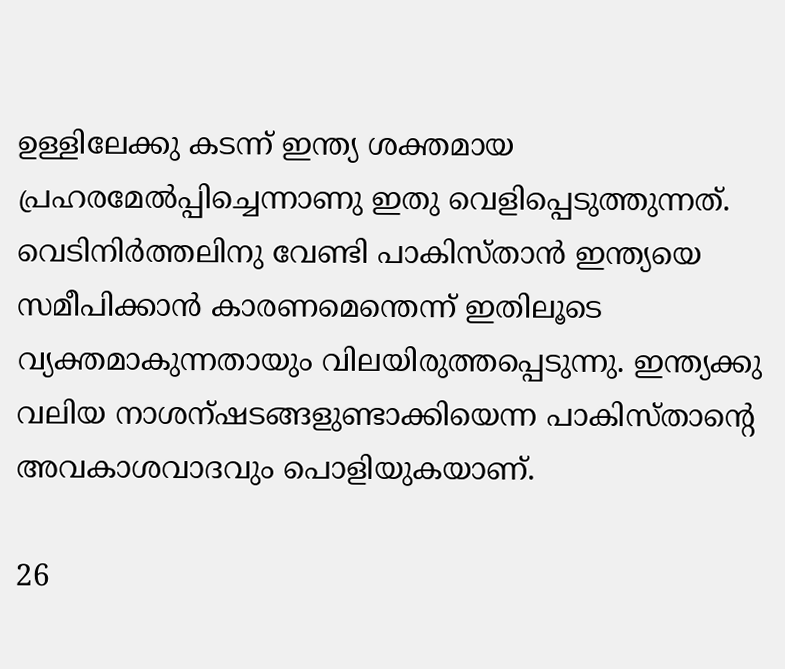ഉള്ളിലേക്കു കടന്ന് ഇന്ത്യ ശക്തമായ പ്രഹരമേല്‍പ്പിച്ചെന്നാണു ഇതു വെളിപ്പെടുത്തുന്നത്. വെടിനിര്‍ത്തലിനു വേണ്ടി പാകിസ്താന്‍ ഇന്ത്യയെ സമീപിക്കാന്‍ കാരണമെന്തെന്ന് ഇതിലൂടെ വ്യക്തമാകുന്നതായും വിലയിരുത്തപ്പെടുന്നു. ഇന്ത്യക്കു വലിയ നാശന്ഷടങ്ങളുണ്ടാക്കിയെന്ന പാകിസ്താന്റെ അവകാശവാദവും പൊളിയുകയാണ്.

26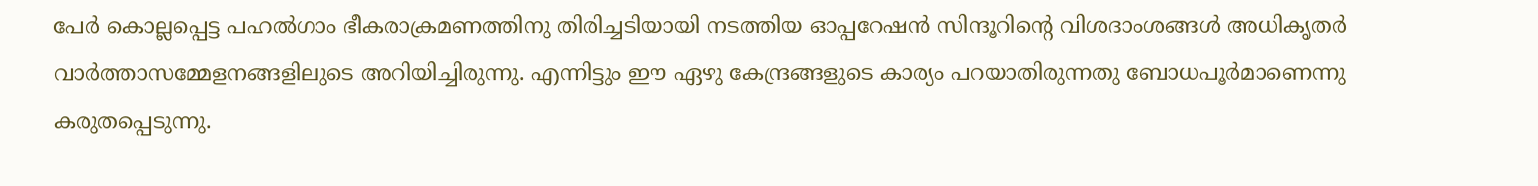പേര്‍ കൊല്ലപ്പെട്ട പഹല്‍ഗാം ഭീകരാക്രമണത്തിനു തിരിച്ചടിയായി നടത്തിയ ഓപ്പറേഷന്‍ സിന്ദൂറിന്റെ വിശദാംശങ്ങള്‍ അധികൃതര്‍ വാര്‍ത്താസമ്മേളനങ്ങളിലുടെ അറിയിച്ചിരുന്നു. എന്നിട്ടും ഈ ഏഴു കേന്ദ്രങ്ങളുടെ കാര്യം പറയാതിരുന്നതു ബോധപൂര്‍മാണെന്നു കരുതപ്പെടുന്നു.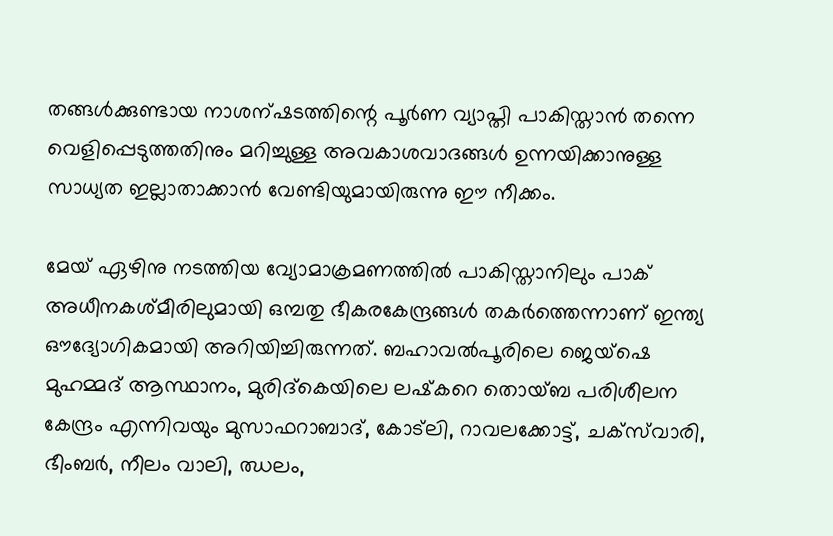തങ്ങള്‍ക്കുണ്ടായ നാശന്ഷടത്തിന്റെ പൂര്‍ണ വ്യാപ്തി പാകിസ്താന്‍ തന്നെ വെളിപ്പെടുത്തതിനും മറിച്ചുള്ള അവകാശവാദങ്ങള്‍ ഉന്നയിക്കാനുള്ള സാധ്യത ഇല്ലാതാക്കാന്‍ വേണ്ടിയുമായിരുന്നു ഈ നീക്കം.

മേയ് ഏഴിനു നടത്തിയ വ്യോമാക്രമണത്തില്‍ പാകിസ്താനിലും പാക് അധീനകശ്മീരിലുമായി ഒമ്പതു ഭീകരകേന്ദ്രങ്ങള്‍ തകര്‍ത്തെന്നാണ് ഇന്ത്യ ഔദ്യോഗികമായി അറിയിച്ചിരുന്നത്. ബഹാവല്‍പൂരിലെ ജെയ്‌ഷെ മുഹമ്മദ് ആസ്ഥാനം, മുരിദ്‌കെയിലെ ലഷ്‌കറെ തൊയ്ബ പരിശീലന കേന്ദ്രം എന്നിവയും മുസാഫറാബാദ്, കോട്‌ലി, റാവലക്കോട്ട്, ചക്‌സ്‌വാരി, ഭീംബര്‍, നീലം വാലി, ഝലം,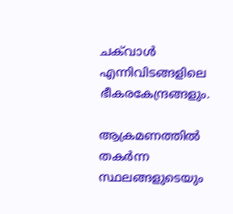ചക്‌വാള്‍ എന്നിവിടങ്ങളിലെ ഭീകരകേന്ദ്രങ്ങളും.

ആക്രമണത്തില്‍ തകര്‍ന്ന സ്ഥലങ്ങളുടെയും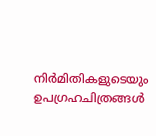നിര്‍മിതികളുടെയും ഉപഗ്രഹചിത്രങ്ങള്‍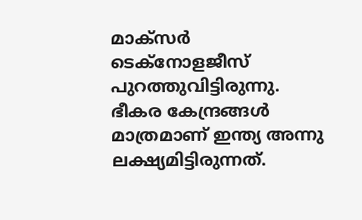മാക്‌സര്‍ ടെക്‌നോളജീസ് പുറത്തുവിട്ടിരുന്നു. ഭീകര കേന്ദ്രങ്ങള്‍ മാത്രമാണ് ഇന്ത്യ അന്നു ലക്ഷ്യമിട്ടിരുന്നത്.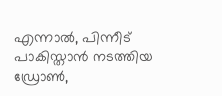എന്നാല്‍, പിന്നീട് പാകിസ്താന്‍ നടത്തിയ ഡ്രോണ്‍,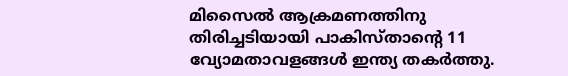മിസൈല്‍ ആക്രമണത്തിനു തിരിച്ചടിയായി പാകിസ്താന്റെ 11 വ്യോമതാവളങ്ങള്‍ ഇന്ത്യ തകര്‍ത്തു.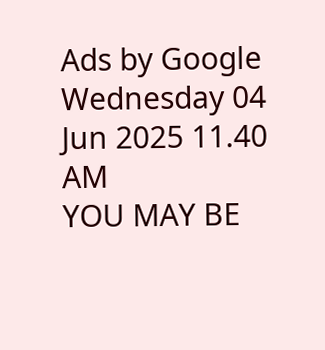Ads by Google
Wednesday 04 Jun 2025 11.40 AM
YOU MAY BE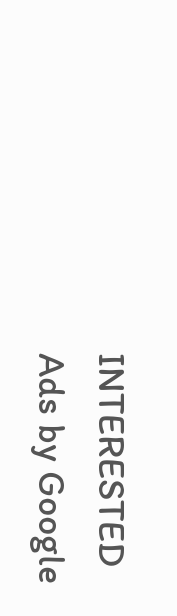INTERESTED
Ads by Google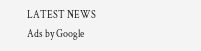LATEST NEWS
Ads by Google